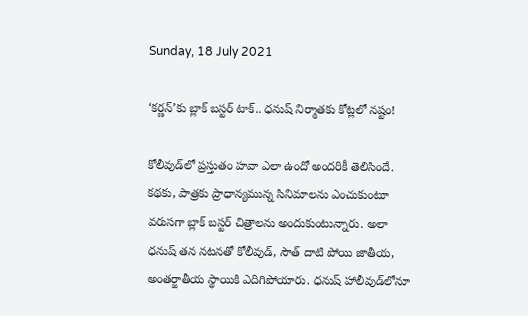Sunday, 18 July 2021

‘కర్ణన్’కు బ్లాక్ బస్టర్ టాక్.. ధనుష్ నిర్మాతకు కోట్లలో నష్టం!

కోలీవుడ్‌లో ప్రస్తుతం హవా ఎలా ఉందో అందరికీ తెలిసిందే. కథకు, పాత్రకు ప్రాధాన్యమున్న సినిమాలను ఎంచుకుంటూ వరుసగా బ్లాక్ బస్టర్ చిత్రాలను అందుకుంటున్నారు. అలా ధనుష్ తన నటనతో కోలీవుడ్, సౌత్ దాటి పోయి జాతీయ, అంతర్జాతీయ స్థాయికి ఎదిగిపోయారు. ధనుష్ హాలీవుడ్‌లోనూ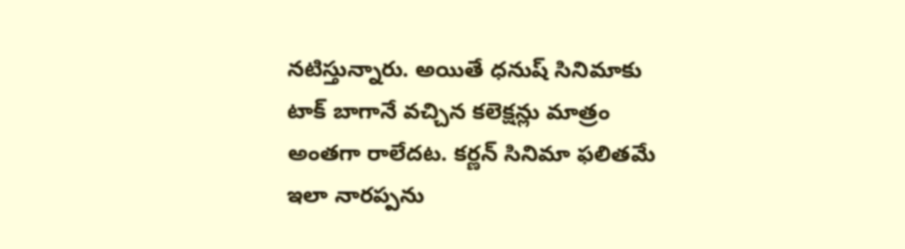నటిస్తున్నారు. అయితే ధనుష్ సినిమాకు టాక్ బాగానే వచ్చిన కలెక్షన్లు మాత్రం అంతగా రాలేదట. కర్ణన్ సినిమా ఫలితమే ఇలా నారప్పను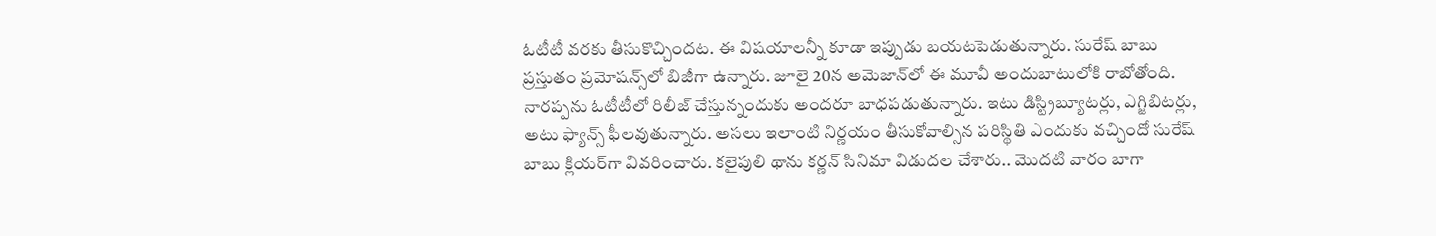ఓటీటీ వరకు తీసుకొచ్చిందట. ఈ విషయాలన్నీ కూడా ఇప్పుడు బయటపెడుతున్నారు. సురేష్ బాబు ప్రస్తుతం ప్రమోషన్స్‌లో బిజీగా ఉన్నారు. జూలై 20న అమెజాన్‌లో ఈ మూవీ అందుబాటులోకి రాబోతోంది. నారప్పను ఓటీటీలో రిలీజ్ చేస్తున్నందుకు అందరూ బాధపడుతున్నారు. ఇటు డిస్ట్రిబ్యూటర్లు, ఎగ్జిబిటర్లు, అటు ఫ్యాన్స్ ఫీలవుతున్నారు. అసలు ఇలాంటి నిర్ణయం తీసుకోవాల్సిన పరిస్థితి ఎందుకు వచ్చిందో సురేష్ బాబు క్లియర్‌గా వివరించారు. కలైపులి థాను కర్ణన్ సినిమా విడుదల చేశారు.. మొదటి వారం బాగా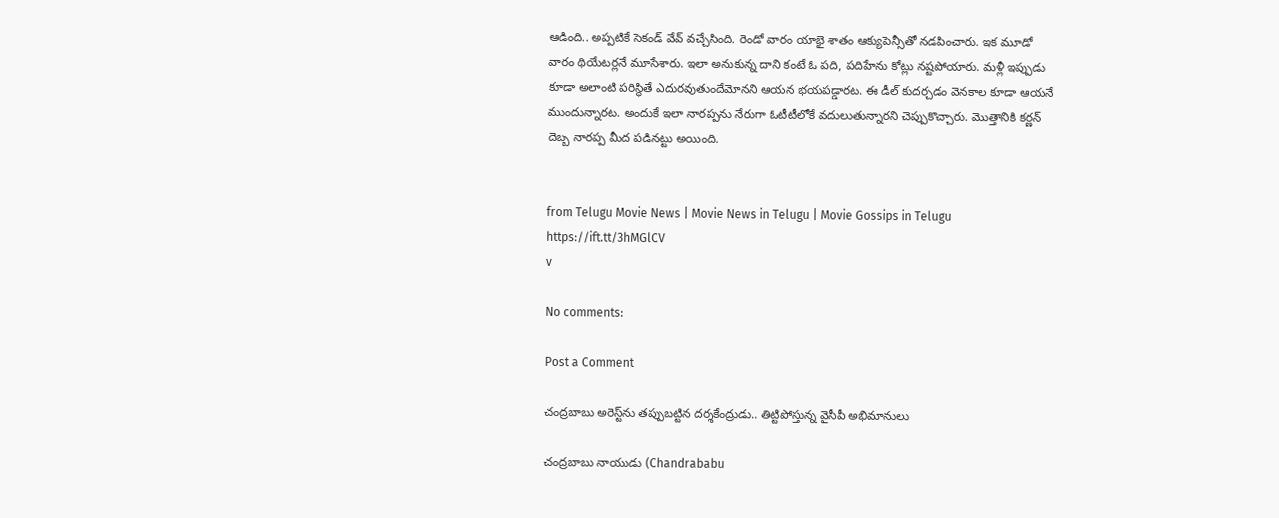ఆడింది.. అప్పటికే సెకండ్ వేవ్ వచ్చేసింది. రెండో వారం యాభై శాతం ఆక్యుపెన్సీతో నడపించారు. ఇక మూడో వారం థియేటర్లనే మూసేశారు. ఇలా అనుకున్న దాని కంటే ఓ పది, పదిహేను కోట్లు నష్టపోయారు. మళ్లీ ఇప్పుడు కూడా అలాంటి పరిస్థితే ఎదురవుతుందేమోనని ఆయన భయపడ్డారట. ఈ డీల్ కుదర్చడం వెనకాల కూడా ఆయనే ముందున్నారట. అందుకే ఇలా నారప్పను నేరుగా ఓటీటీలోకే వదులుతున్నారని చెప్పుకొచ్చారు. మొత్తానికి కర్ణన్ దెబ్బ నారప్ప మీద పడినట్టు అయింది.


from Telugu Movie News | Movie News in Telugu | Movie Gossips in Telugu https://ift.tt/3hMGlCV
v

No comments:

Post a Comment

చంద్రబాబు అరెస్ట్‌ను తప్పుబట్టిన దర్శకేంద్రుడు.. తిట్టిపోస్తున్న వైసీపీ అభిమానులు

చంద్రబాబు నాయుడు (Chandrababu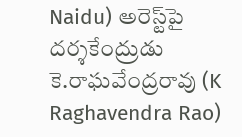Naidu) అరెస్ట్‌పై దర్శకేంద్రుడు కె.రాఘవేంద్రరావు (K Raghavendra Rao)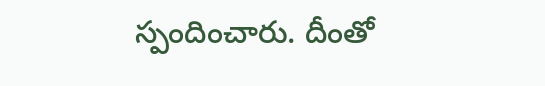స్పందించారు. దీంతో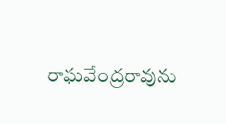రాఘవేంద్రరావును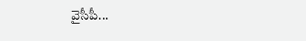వైసీపీ...